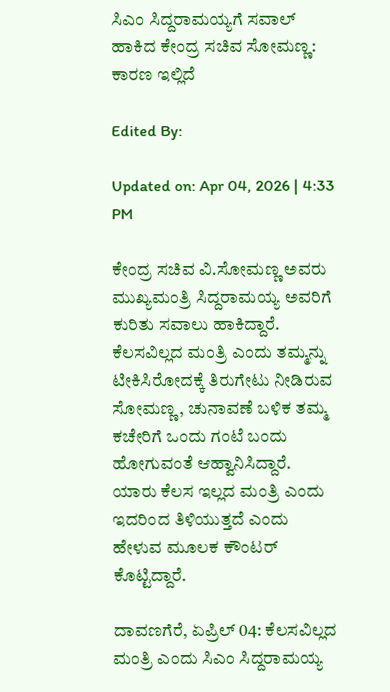ಸಿಎಂ ಸಿದ್ದರಾಮಯ್ಯಗೆ ಸವಾಲ್ ಹಾಕಿದ ಕೇಂದ್ರ ಸಚಿವ ಸೋಮಣ್ಣ: ಕಾರಣ ಇಲ್ಲಿದೆ

Edited By:

Updated on: Apr 04, 2026 | 4:33 PM

ಕೇಂದ್ರ ಸಚಿವ ವಿ.ಸೋಮಣ್ಣ ಅವರು ಮುಖ್ಯಮಂತ್ರಿ ಸಿದ್ದರಾಮಯ್ಯ ಅವರಿಗೆ ಕುರಿತು ಸವಾಲು ಹಾಕಿದ್ದಾರೆ. ಕೆಲಸವಿಲ್ಲದ ಮಂತ್ರಿ ಎಂದು ತಮ್ಮನ್ನು ಟೀಕಿಸಿರೋದಕ್ಕೆ ತಿರುಗೇಟು ನೀಡಿರುವ ಸೋಮಣ್ಣ, ಚುನಾವಣೆ ಬಳಿಕ ತಮ್ಮ ಕಚೇರಿಗೆ ಒಂದು ಗಂಟೆ ಬಂದು ಹೋಗುವಂತೆ ಆಹ್ವಾನಿಸಿದ್ದಾರೆ. ಯಾರು ಕೆಲಸ ಇಲ್ಲದ ಮಂತ್ರಿ ಎಂದು ಇದರಿಂದ ತಿಳಿಯುತ್ತದೆ ಎಂದು ಹೇಳುವ ಮೂಲಕ ಕೌಂಟರ್ ಕೊಟ್ಟಿದ್ದಾರೆ.

ದಾವಣಗೆರೆ, ಏಪ್ರಿಲ್ 04: ಕೆಲಸವಿಲ್ಲದ ಮಂತ್ರಿ ಎಂದು ಸಿಎಂ ಸಿದ್ದರಾಮಯ್ಯ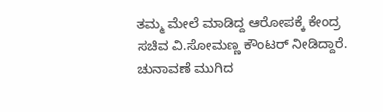ತಮ್ಮ ಮೇಲೆ ಮಾಡಿದ್ದ ಆರೋಪಕ್ಕೆ ಕೇಂದ್ರ ಸಚಿವ ವಿ.ಸೋಮಣ್ಣ ಕೌಂಟರ್ ನೀಡಿದ್ದಾರೆ. ಚುನಾವಣೆ ಮುಗಿದ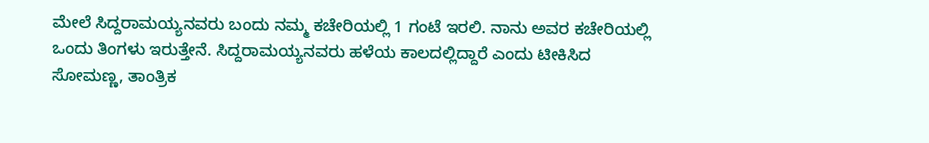ಮೇಲೆ ಸಿದ್ದರಾಮಯ್ಯನವರು ಬಂದು ನಮ್ಮ ಕಚೇರಿಯಲ್ಲಿ 1 ಗಂಟೆ ಇರಲಿ. ನಾನು ಅವರ ಕಚೇರಿಯಲ್ಲಿ ಒಂದು ತಿಂಗಳು ಇರುತ್ತೇನೆ. ಸಿದ್ದರಾಮಯ್ಯನವರು ಹಳೆಯ ಕಾಲದಲ್ಲಿದ್ದಾರೆ ಎಂದು ಟೀಕಿಸಿದ ಸೋಮಣ್ಣ, ತಾಂತ್ರಿಕ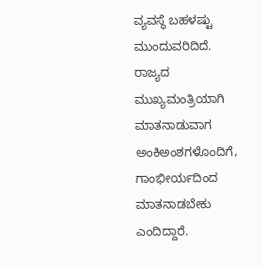ವ್ಯವಸ್ಥೆ ಬಹಳಷ್ಟು ಮುಂದುವರಿದಿದೆ. ರಾಜ್ಯದ ಮುಖ್ಯಮಂತ್ರಿಯಾಗಿ ಮಾತನಾಡುವಾಗ ಅಂಕಿಅಂಶಗಳೊಂದಿಗೆ, ಗಾಂಭೀರ್ಯದಿಂದ ಮಾತನಾಡಬೇಕು ಎಂದಿದ್ದಾರೆ.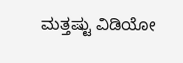ಮತ್ತಷ್ಟು ವಿಡಿಯೋ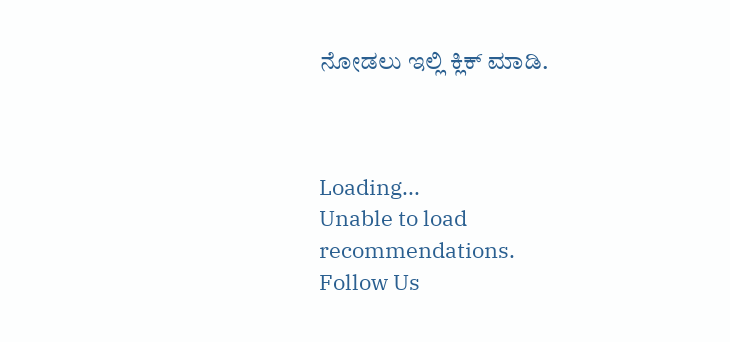ನೋಡಲು ಇಲ್ಲಿ ಕ್ಲಿಕ್ ಮಾಡಿ.



Loading...
Unable to load recommendations.
Follow Us